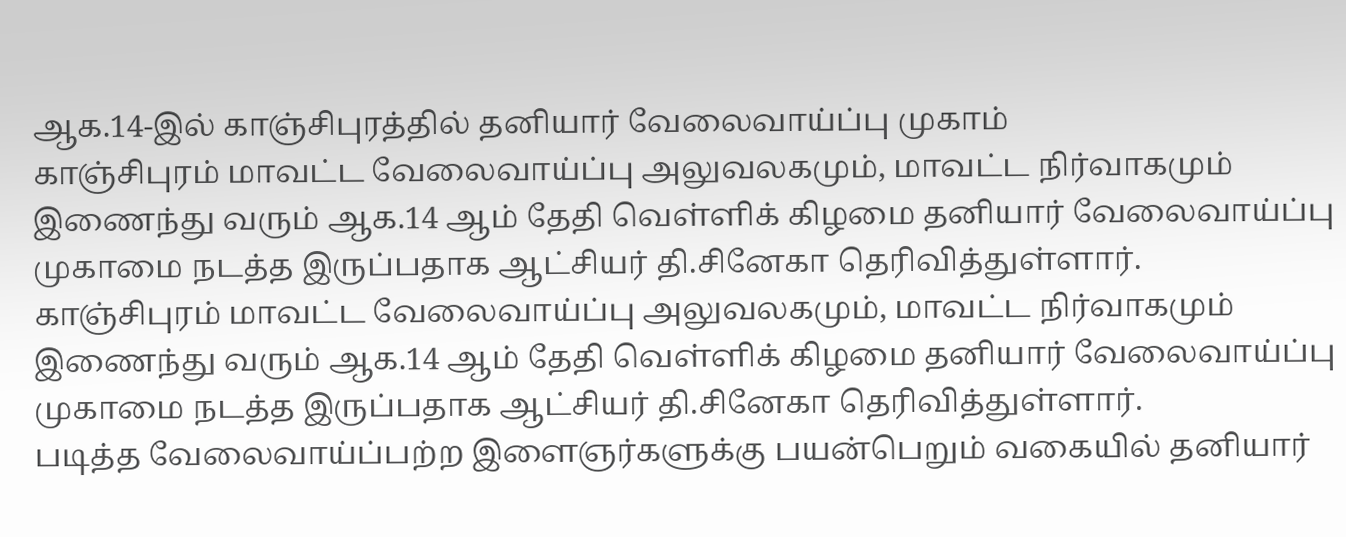ஆக.14-இல் காஞ்சிபுரத்தில் தனியார் வேலைவாய்ப்பு முகாம்
காஞ்சிபுரம் மாவட்ட வேலைவாய்ப்பு அலுவலகமும், மாவட்ட நிர்வாகமும் இணைந்து வரும் ஆக.14 ஆம் தேதி வெள்ளிக் கிழமை தனியார் வேலைவாய்ப்பு முகாமை நடத்த இருப்பதாக ஆட்சியர் தி.சினேகா தெரிவித்துள்ளார்.
காஞ்சிபுரம் மாவட்ட வேலைவாய்ப்பு அலுவலகமும், மாவட்ட நிர்வாகமும் இணைந்து வரும் ஆக.14 ஆம் தேதி வெள்ளிக் கிழமை தனியார் வேலைவாய்ப்பு முகாமை நடத்த இருப்பதாக ஆட்சியர் தி.சினேகா தெரிவித்துள்ளார்.
படித்த வேலைவாய்ப்பற்ற இளைஞர்களுக்கு பயன்பெறும் வகையில் தனியார்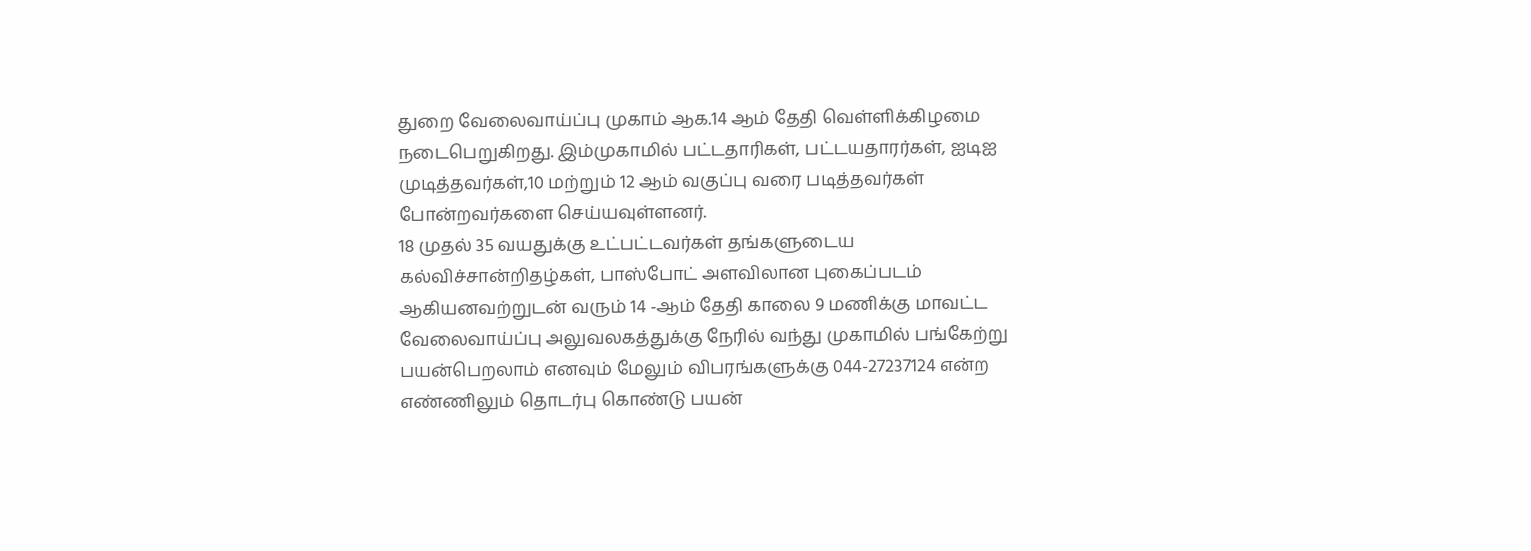துறை வேலைவாய்ப்பு முகாம் ஆக.14 ஆம் தேதி வெள்ளிக்கிழமை நடைபெறுகிறது. இம்முகாமில் பட்டதாரிகள், பட்டயதாரர்கள், ஐடிஐ முடித்தவர்கள்,10 மற்றும் 12 ஆம் வகுப்பு வரை படித்தவர்கள் போன்றவர்களை செய்யவுள்ளனர்.
18 முதல் 35 வயதுக்கு உட்பட்டவர்கள் தங்களுடைய கல்விச்சான்றிதழ்கள், பாஸ்போட் அளவிலான புகைப்படம் ஆகியனவற்றுடன் வரும் 14 -ஆம் தேதி காலை 9 மணிக்கு மாவட்ட வேலைவாய்ப்பு அலுவலகத்துக்கு நேரில் வந்து முகாமில் பங்கேற்று பயன்பெறலாம் எனவும் மேலும் விபரங்களுக்கு 044-27237124 என்ற எண்ணிலும் தொடர்பு கொண்டு பயன்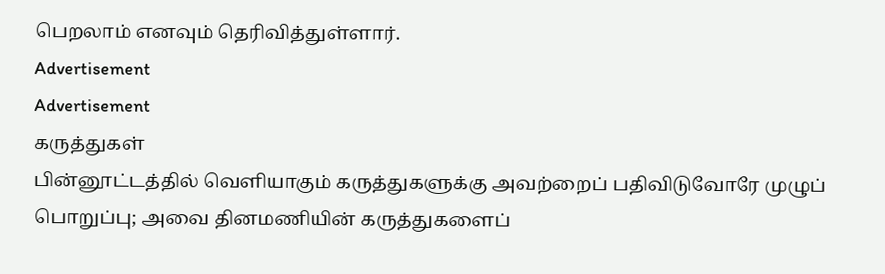பெறலாம் எனவும் தெரிவித்துள்ளார்.
Advertisement
Advertisement
கருத்துகள்
பின்னூட்டத்தில் வெளியாகும் கருத்துகளுக்கு அவற்றைப் பதிவிடுவோரே முழுப் பொறுப்பு; அவை தினமணியின் கருத்துகளைப்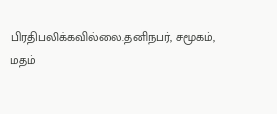பிரதிபலிக்கவில்லை.தனிநபர், சமூகம், மதம்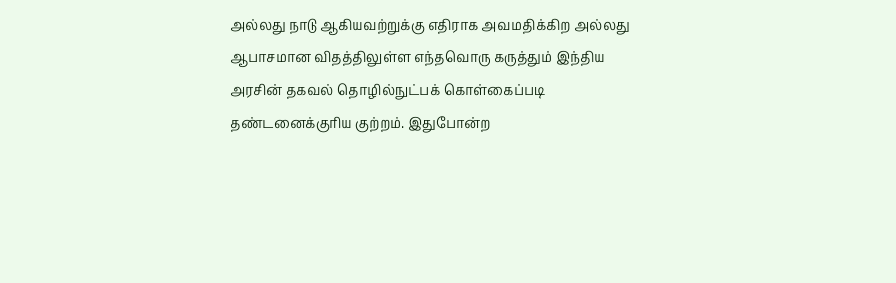அல்லது நாடு ஆகியவற்றுக்கு எதிராக அவமதிக்கிற அல்லது ஆபாசமான விதத்திலுள்ள எந்தவொரு கருத்தும் இந்திய அரசின் தகவல் தொழில்நுட்பக் கொள்கைப்படி தண்டனைக்குரிய குற்றம். இதுபோன்ற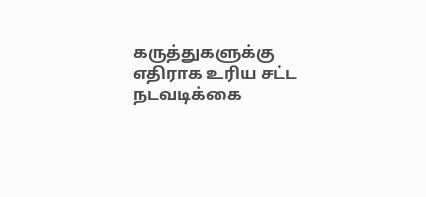கருத்துகளுக்கு எதிராக உரிய சட்ட நடவடிக்கை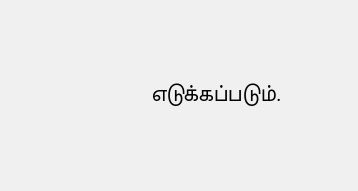எடுக்கப்படும்.